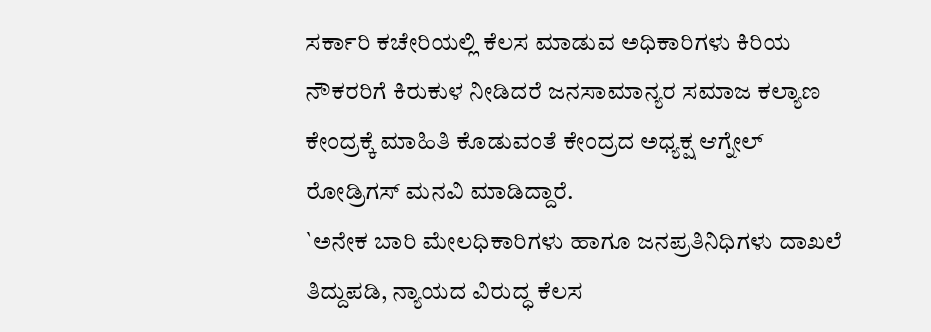ಸರ್ಕಾರಿ ಕಚೇರಿಯಲ್ಲಿ ಕೆಲಸ ಮಾಡುವ ಅಧಿಕಾರಿಗಳು ಕಿರಿಯ ನೌಕರರಿಗೆ ಕಿರುಕುಳ ನೀಡಿದರೆ ಜನಸಾಮಾನ್ಯರ ಸಮಾಜ ಕಲ್ಯಾಣ ಕೇಂದ್ರಕ್ಕೆ ಮಾಹಿತಿ ಕೊಡುವಂತೆ ಕೇಂದ್ರದ ಅಧ್ಯಕ್ಷ ಆಗ್ನೇಲ್ ರೋಡ್ರಿಗಸ್ ಮನವಿ ಮಾಡಿದ್ದಾರೆ.
`ಅನೇಕ ಬಾರಿ ಮೇಲಧಿಕಾರಿಗಳು ಹಾಗೂ ಜನಪ್ರತಿನಿಧಿಗಳು ದಾಖಲೆ ತಿದ್ದುಪಡಿ, ನ್ಯಾಯದ ವಿರುದ್ಧ ಕೆಲಸ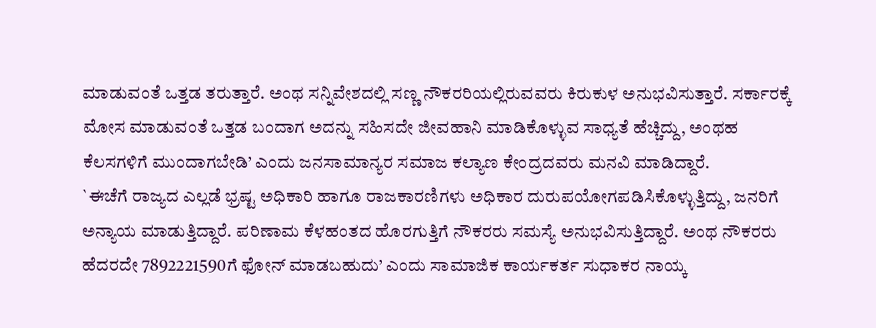ಮಾಡುವಂತೆ ಒತ್ತಡ ತರುತ್ತಾರೆ. ಅಂಥ ಸನ್ನಿವೇಶದಲ್ಲಿ ಸಣ್ಣ ನೌಕರರಿಯಲ್ಲಿರುವವರು ಕಿರುಕುಳ ಅನುಭವಿಸುತ್ತಾರೆ. ಸರ್ಕಾರಕ್ಕೆ ಮೋಸ ಮಾಡುವಂತೆ ಒತ್ತಡ ಬಂದಾಗ ಅದನ್ನು ಸಹಿಸದೇ ಜೀವಹಾನಿ ಮಾಡಿಕೊಳ್ಳುವ ಸಾಧ್ಯತೆ ಹೆಚ್ಚಿದ್ದು, ಅಂಥಹ ಕೆಲಸಗಳಿಗೆ ಮುಂದಾಗಬೇಡಿ’ ಎಂದು ಜನಸಾಮಾನ್ಯರ ಸಮಾಜ ಕಲ್ಯಾಣ ಕೇಂದ್ರದವರು ಮನವಿ ಮಾಡಿದ್ದಾರೆ.
`ಈಚೆಗೆ ರಾಜ್ಯದ ಎಲ್ಲಡೆ ಭ್ರಷ್ಟ ಅಧಿಕಾರಿ ಹಾಗೂ ರಾಜಕಾರಣಿಗಳು ಅಧಿಕಾರ ದುರುಪಯೋಗಪಡಿಸಿಕೊಳ್ಳುತ್ತಿದ್ದು, ಜನರಿಗೆ ಅನ್ಯಾಯ ಮಾಡುತ್ತಿದ್ದಾರೆ. ಪರಿಣಾಮ ಕೆಳಹಂತದ ಹೊರಗುತ್ತಿಗೆ ನೌಕರರು ಸಮಸ್ಯೆ ಅನುಭವಿಸುತ್ತಿದ್ದಾರೆ. ಅಂಥ ನೌಕರರು ಹೆದರದೇ 7892221590ಗೆ ಫೋನ್ ಮಾಡಬಹುದು’ ಎಂದು ಸಾಮಾಜಿಕ ಕಾರ್ಯಕರ್ತ ಸುಧಾಕರ ನಾಯ್ಕ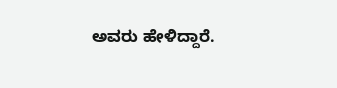ಅವರು ಹೇಳಿದ್ದಾರೆ.